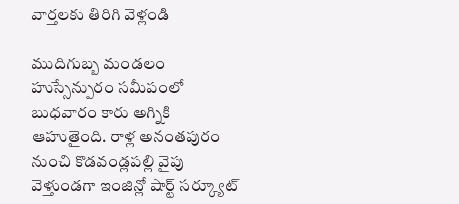వార్తలకు తిరిగి వెళ్లండి

ముదిగుబ్బ మండలం హుస్సేన్పురం సమీపంలో బుధవారం కారు అగ్నికి ఆహుతైంది. రాళ్ల అనంతపురం నుంచి కొడవండ్లపల్లి వైపు వెళ్తుండగా ఇంజిన్లో షార్ట్ సర్క్యూట్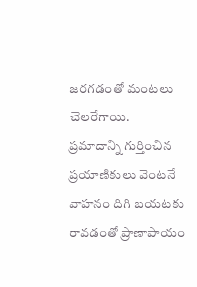జరగడంతో మంటలు చెలరేగాయి.
ప్రమాదాన్ని గుర్తించిన ప్రయాణికులు వెంటనే వాహనం దిగి బయటకు రావడంతో ప్రాణాపాయం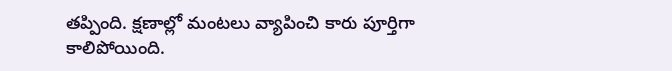తప్పింది. క్షణాల్లో మంటలు వ్యాపించి కారు పూర్తిగా కాలిపోయింది.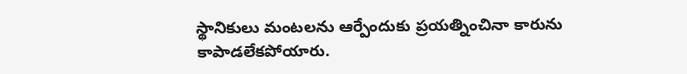స్థానికులు మంటలను ఆర్పేందుకు ప్రయత్నించినా కారును కాపాడలేకపోయారు.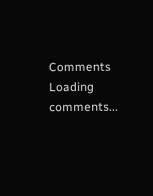Comments
Loading comments...